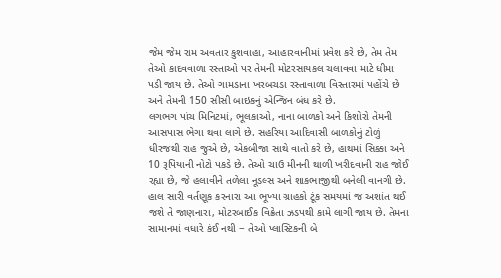જેમ જેમ રામ અવતાર કુશવાહા, આહારવાનીમાં પ્રવેશ કરે છે, તેમ તેમ તેઓ કાદવવાળા રસ્તાઓ પર તેમની મોટરસાયકલ ચલાવવા માટે ધીમા પડી જાય છે. તેઓ ગામડાના ખરબચડા રસ્તાવાળા વિસ્તારમાં પહોંચે છે અને તેમની 150 સીસી બાઇકનું એન્જિન બંધ કરે છે.
લગભગ પાંચ મિનિટમાં, ભૂલકાઓ, નાના બાળકો અને કિશોરો તેમની આસપાસ ભેગા થવા લાગે છે. સહરિયા આદિવાસી બાળકોનું ટોળું ધીરજથી રાહ જુએ છે, એકબીજા સાથે વાતો કરે છે, હાથમાં સિક્કા અને 10 રૂપિયાની નોટો પકડે છે. તેઓ ચાઉ મીનની થાળી ખરીદવાની રાહ જોઈ રહ્યા છે, જે હલાવીને તળેલા નૂડલ્સ અને શાકભાજીથી બનેલી વાનગી છે.
હાલ સારી વર્તણૂક કરનારા આ ભૂખ્યા ગ્રાહકો ટૂંક સમયમાં જ અશાંત થઈ જશે તે જાણનારા, મોટરબાઈક વિક્રેતા ઝડપથી કામે લાગી જાય છે. તેમના સામાનમાં વધારે કંઈ નથી − તેઓ પ્લાસ્ટિકની બે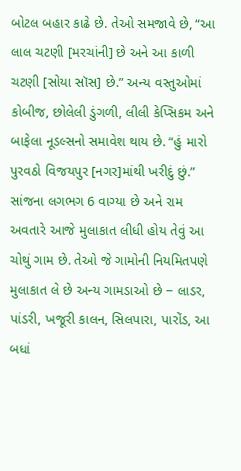બોટલ બહાર કાઢે છે. તેઓ સમજાવે છે, “આ લાલ ચટણી [મરચાંની] છે અને આ કાળી ચટણી [સોયા સૉસ] છે.” અન્ય વસ્તુઓમાં કોબીજ, છોલેલી ડુંગળી, લીલી કેપ્સિકમ અને બાફેલા નૂડલ્સનો સમાવેશ થાય છે. “હું મારો પુરવઠો વિજયપુર [નગર]માંથી ખરીદું છું.”
સાંજના લગભગ 6 વાગ્યા છે અને રામ અવતારે આજે મુલાકાત લીધી હોય તેવું આ ચોથું ગામ છે. તેઓ જે ગામોની નિયમિતપણે મુલાકાત લે છે અન્ય ગામડાઓ છે − લાડર, પાંડરી, ખજૂરી કાલન, સિલપારા, પારોંડ, આ બધાં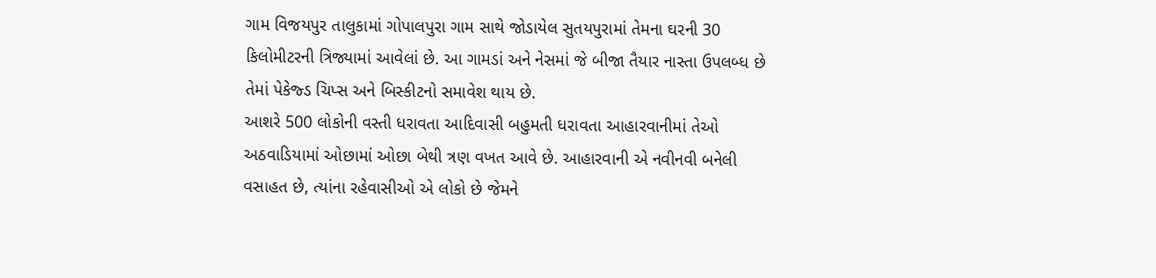ગામ વિજયપુર તાલુકામાં ગોપાલપુરા ગામ સાથે જોડાયેલ સુતયપુરામાં તેમના ઘરની 30 કિલોમીટરની ત્રિજ્યામાં આવેલાં છે. આ ગામડાં અને નેસમાં જે બીજા તૈયાર નાસ્તા ઉપલબ્ધ છે તેમાં પેકેજ્ડ ચિપ્સ અને બિસ્કીટનો સમાવેશ થાય છે.
આશરે 500 લોકોની વસ્તી ધરાવતા આદિવાસી બહુમતી ધરાવતા આહારવાનીમાં તેઓ અઠવાડિયામાં ઓછામાં ઓછા બેથી ત્રણ વખત આવે છે. આહારવાની એ નવીનવી બનેલી વસાહત છે, ત્યાંના રહેવાસીઓ એ લોકો છે જેમને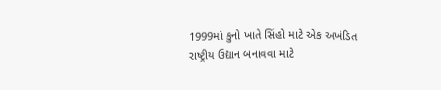1999માં કુનો ખાતે સિંહો માટે એક અખંડિત રાષ્ટ્રીય ઉદ્યાન બનાવવા માટે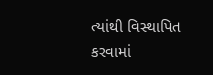ત્યાંથી વિસ્થાપિત કરવામાં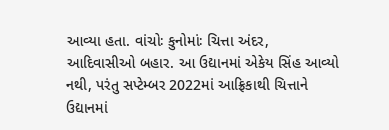આવ્યા હતા. વાંચોઃ કુનોમાંઃ ચિત્તા અંદર, આદિવાસીઓ બહાર. આ ઉદ્યાનમાં એકેય સિંહ આવ્યો નથી, પરંતુ સપ્ટેમ્બર 2022માં આફ્રિકાથી ચિત્તાને ઉદ્યાનમાં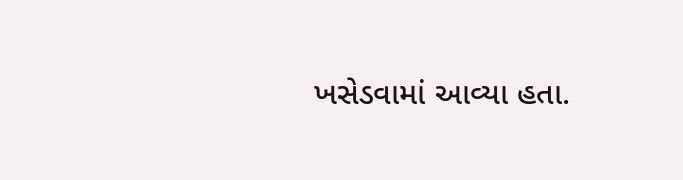ખસેડવામાં આવ્યા હતા.